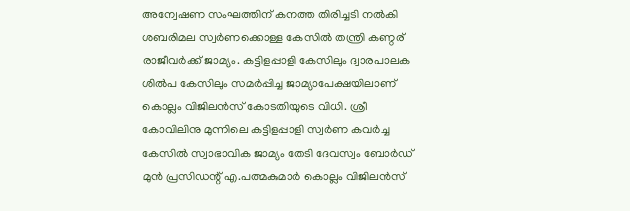അന്വേഷണ സംഘത്തിന് കനത്ത തിരിച്ചടി നൽകി ശബരിമല സ്വർണക്കൊള്ള കേസിൽ തന്ത്രി കണ്ഠര് രാജീവർക്ക് ജാമ്യം. കട്ടിളപ്പാളി കേസിലും ദ്വാരപാലക ശിൽപ കേസിലും സമർപ്പിച്ച ജാമ്യാപേക്ഷയിലാണ്  കൊല്ലം വിജിലൻസ് കോടതിയുടെ വിധി. ശ്രീ കോവിലിനു മുന്നിലെ കട്ടിളപ്പാളി സ്വർണ കവർച്ച കേസിൽ സ്വാഭാവിക ജാമ്യം തേടി ദേവസ്വം ബോർഡ് മുൻ പ്രസിഡന്റ് എ.പത്മകുമാർ കൊല്ലം വിജിലൻസ്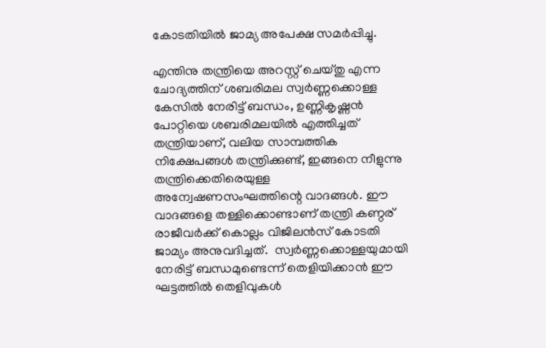കോടതിയിൽ ജാമ്യ അപേക്ഷ സമർപ്പിച്ചു.

എന്തിനു തന്ത്രിയെ അറസ്റ്റ് ചെയ്തു എന്ന ചോദ്യത്തിന് ശബരിമല സ്വർണ്ണക്കൊള്ള കേസിൽ നേരിട്ട് ബന്ധം, ഉണ്ണികൃഷ്ണൻ പോറ്റിയെ ശബരിമലയിൽ എത്തിച്ചത് തന്ത്രിയാണ്, വലിയ സാമ്പത്തിക നിക്ഷേപങ്ങൾ തന്ത്രിക്കുണ്ട്, ഇങ്ങനെ നീളുന്നു തന്ത്രിക്കെതിരെയുള്ള അന്വേഷണസംഘത്തിന്റെ വാദങ്ങൾ. ഈ വാദങ്ങളെ തള്ളിക്കൊണ്ടാണ് തന്ത്രി കണ്ഠര് രാജീവർക്ക് കൊല്ലം വിജിലൻസ് കോടതി ജാമ്യം അനുവദിച്ചത്.  സ്വർണ്ണക്കൊള്ളയുമായി നേരിട്ട് ബന്ധമുണ്ടെന്ന് തെളിയിക്കാൻ ഈ ഘട്ടത്തിൽ തെളിവുകൾ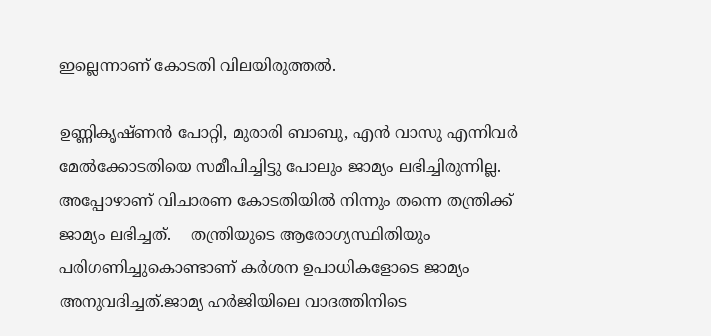ഇല്ലെന്നാണ് കോടതി വിലയിരുത്തൽ.

ഉണ്ണികൃഷ്ണൻ പോറ്റി, മുരാരി ബാബു, എൻ വാസു എന്നിവർ മേൽക്കോടതിയെ സമീപിച്ചിട്ടു പോലും ജാമ്യം ലഭിച്ചിരുന്നില്ല. അപ്പോഴാണ് വിചാരണ കോടതിയിൽ നിന്നും തന്നെ തന്ത്രിക്ക് ജാമ്യം ലഭിച്ചത്.    തന്ത്രിയുടെ ആരോഗ്യസ്ഥിതിയും പരിഗണിച്ചുകൊണ്ടാണ് കർശന ഉപാധികളോടെ ജാമ്യം അനുവദിച്ചത്.ജാമ്യ ഹർജിയിലെ വാദത്തിനിടെ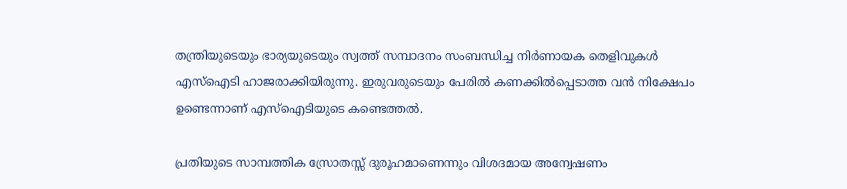തന്ത്രിയുടെയും ഭാര്യയുടെയും സ്വത്ത് സമ്പാദനം സംബന്ധിച്ച നിർണായക തെളിവുകൾ എസ്ഐടി ഹാജരാക്കിയിരുന്നു. ഇരുവരുടെയും പേരിൽ കണക്കിൽപ്പെടാത്ത വൻ നിക്ഷേപം ഉണ്ടെന്നാണ് എസ്ഐടിയുടെ കണ്ടെത്തൽ.

പ്രതിയുടെ സാമ്പത്തിക സ്രോതസ്സ് ദുരൂഹമാണെന്നും വിശദമായ അന്വേഷണം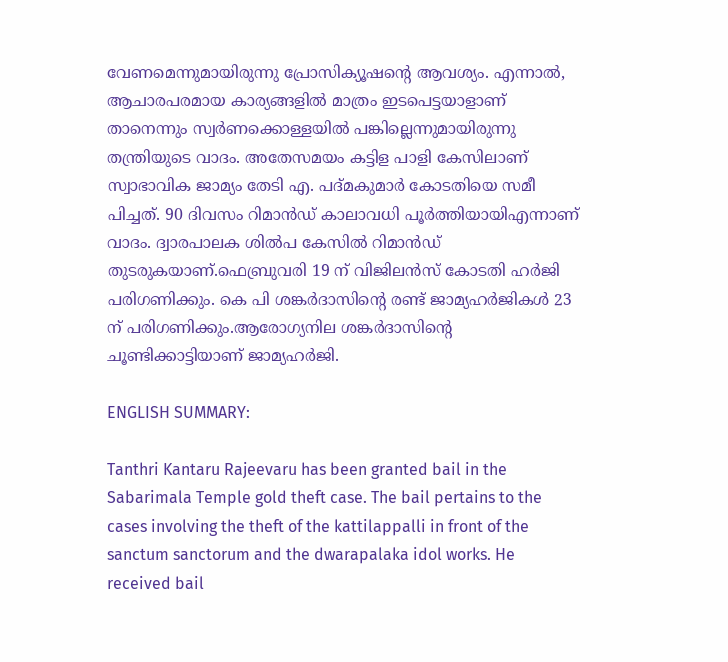വേണമെന്നുമായിരുന്നു പ്രോസിക്യൂഷന്റെ ആവശ്യം. എന്നാൽ, ആചാരപരമായ കാര്യങ്ങളിൽ മാത്രം ഇടപെട്ടയാളാണ് താനെന്നും സ്വർണക്കൊള്ളയിൽ പങ്കില്ലെന്നുമായിരുന്നു തന്ത്രിയുടെ വാദം. അതേസമയം കട്ടിള പാളി കേസിലാണ് സ്വാഭാവിക ജാമ്യം തേടി എ. പദ്മകുമാർ കോടതിയെ സമീ പിച്ചത്. 90 ദിവസം റിമാൻഡ് കാലാവധി പൂർത്തിയായിഎന്നാണ് വാദം. ദ്വാരപാലക ശില്‍പ കേസിൽ റിമാൻഡ് തുടരുകയാണ്.ഫെബ്രുവരി 19 ന് വിജിലൻസ് കോടതി ഹർജി പരിഗണിക്കും. കെ പി ശങ്കർദാസിന്റെ രണ്ട് ജാമ്യഹർജികൾ 23 ന് പരിഗണിക്കും.ആരോഗ്യനില ശങ്കർദാസിന്റെ ചൂണ്ടിക്കാട്ടിയാണ് ജാമ്യഹർജി.

ENGLISH SUMMARY:

Tanthri Kantaru Rajeevaru has been granted bail in the Sabarimala Temple gold theft case. The bail pertains to the cases involving the theft of the kattilappalli in front of the sanctum sanctorum and the dwarapalaka idol works. He received bail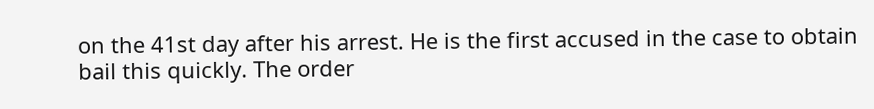on the 41st day after his arrest. He is the first accused in the case to obtain bail this quickly. The order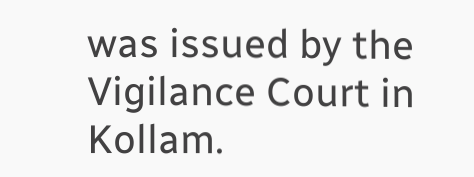was issued by the Vigilance Court in Kollam.